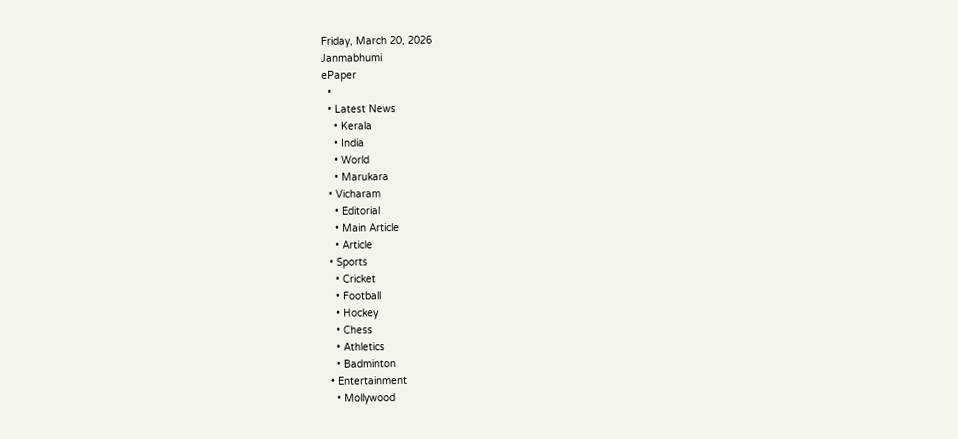Friday, March 20, 2026
Janmabhumi
ePaper
  •
  • Latest News
    • Kerala
    • India
    • World
    • Marukara
  • Vicharam
    • Editorial
    • Main Article
    • Article
  • Sports
    • Cricket
    • Football
    • Hockey
    • Chess
    • Athletics
    • Badminton
  • Entertainment
    • Mollywood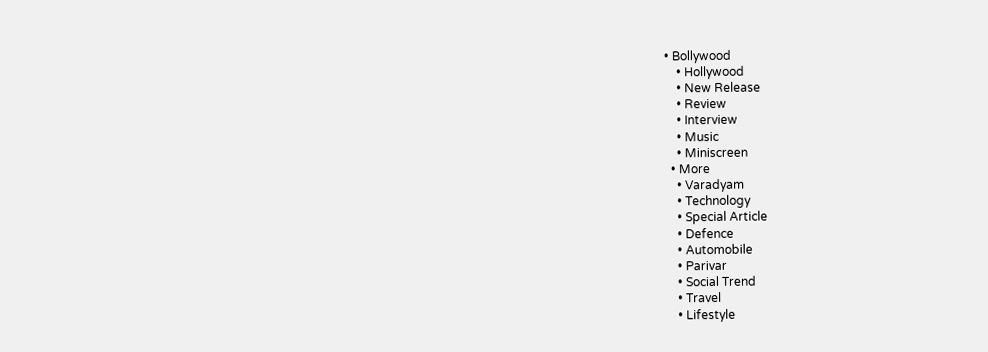• Bollywood
    • Hollywood
    • New Release
    • Review
    • Interview
    • Music
    • Miniscreen
  • More
    • Varadyam
    • Technology
    • Special Article
    • Defence
    • Automobile
    • Parivar
    • Social Trend
    • Travel
    • Lifestyle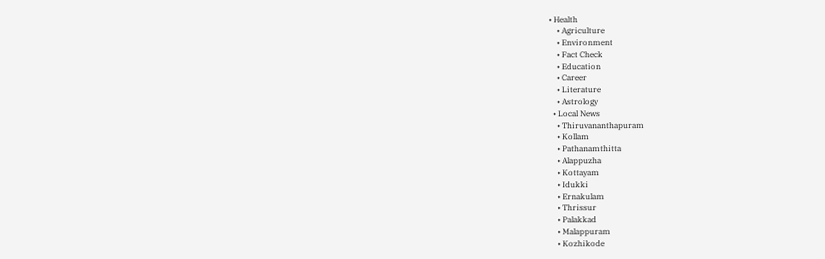• Health
    • Agriculture
    • Environment
    • Fact Check
    • Education
    • Career
    • Literature
    • Astrology
  • Local News
    • Thiruvananthapuram
    • Kollam
    • Pathanamthitta
    • Alappuzha
    • Kottayam
    • Idukki
    • Ernakulam
    • Thrissur
    • Palakkad
    • Malappuram
    • Kozhikode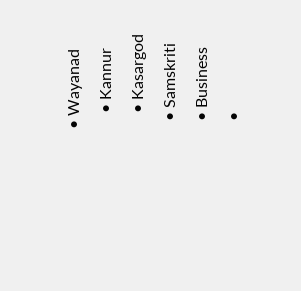• Wayanad
    • Kannur
    • Kasargod
  • Samskriti
  • Business
  •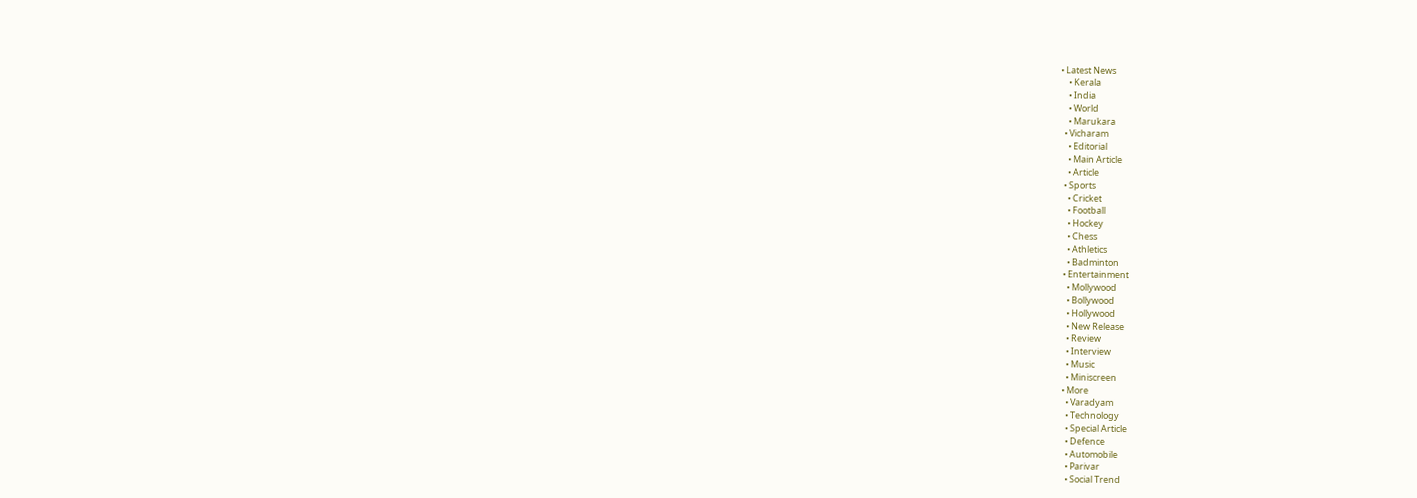• Latest News
    • Kerala
    • India
    • World
    • Marukara
  • Vicharam
    • Editorial
    • Main Article
    • Article
  • Sports
    • Cricket
    • Football
    • Hockey
    • Chess
    • Athletics
    • Badminton
  • Entertainment
    • Mollywood
    • Bollywood
    • Hollywood
    • New Release
    • Review
    • Interview
    • Music
    • Miniscreen
  • More
    • Varadyam
    • Technology
    • Special Article
    • Defence
    • Automobile
    • Parivar
    • Social Trend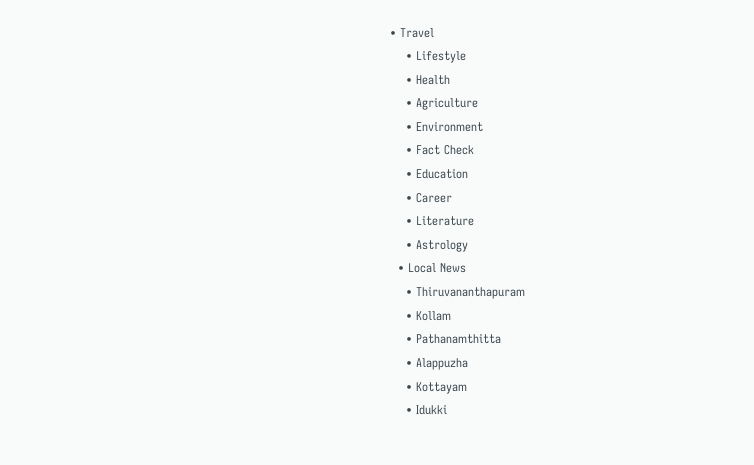• Travel
    • Lifestyle
    • Health
    • Agriculture
    • Environment
    • Fact Check
    • Education
    • Career
    • Literature
    • Astrology
  • Local News
    • Thiruvananthapuram
    • Kollam
    • Pathanamthitta
    • Alappuzha
    • Kottayam
    • Idukki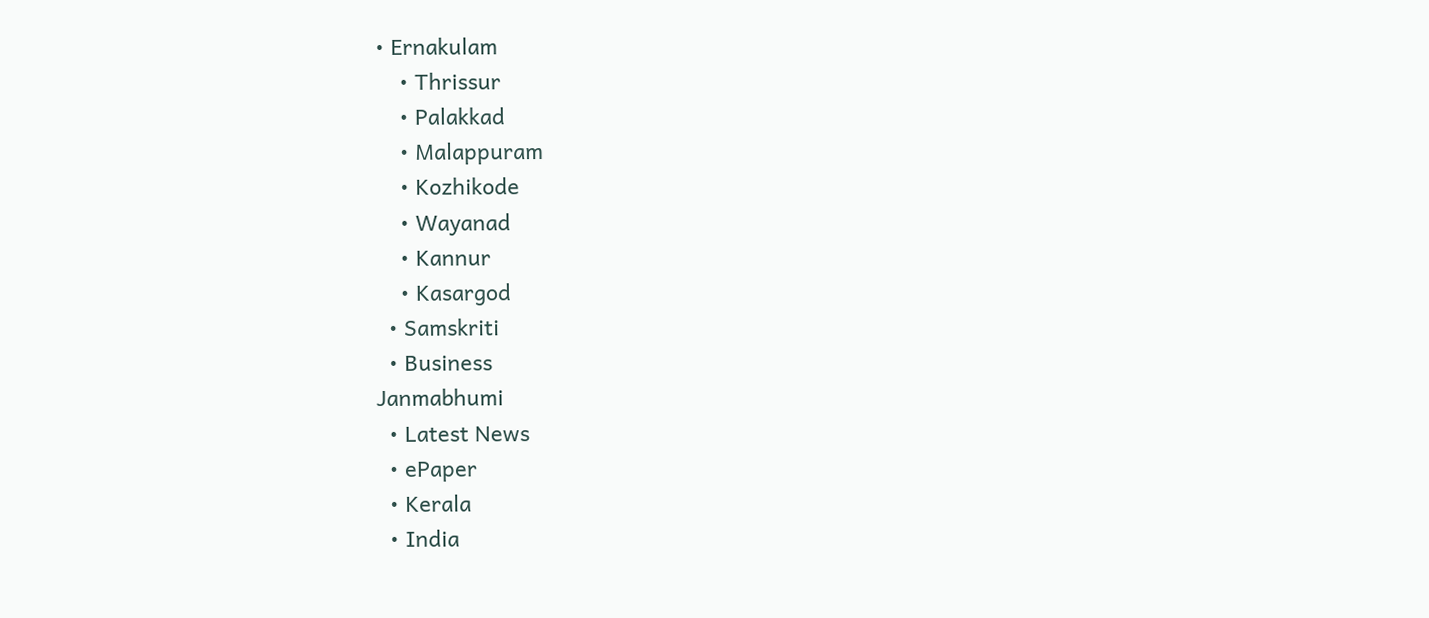• Ernakulam
    • Thrissur
    • Palakkad
    • Malappuram
    • Kozhikode
    • Wayanad
    • Kannur
    • Kasargod
  • Samskriti
  • Business
Janmabhumi
  • Latest News
  • ePaper
  • Kerala
  • India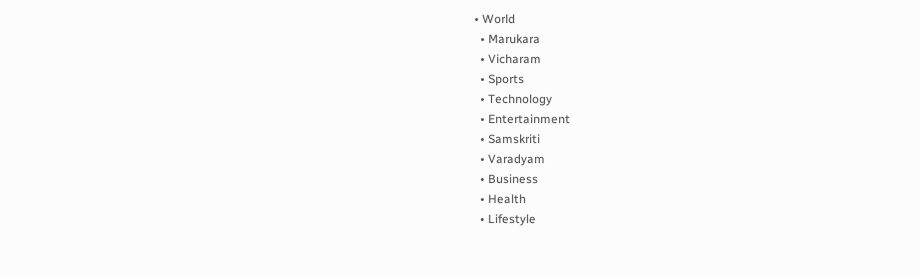• World
  • Marukara
  • Vicharam
  • Sports
  • Technology
  • Entertainment
  • Samskriti
  • Varadyam
  • Business
  • Health
  • Lifestyle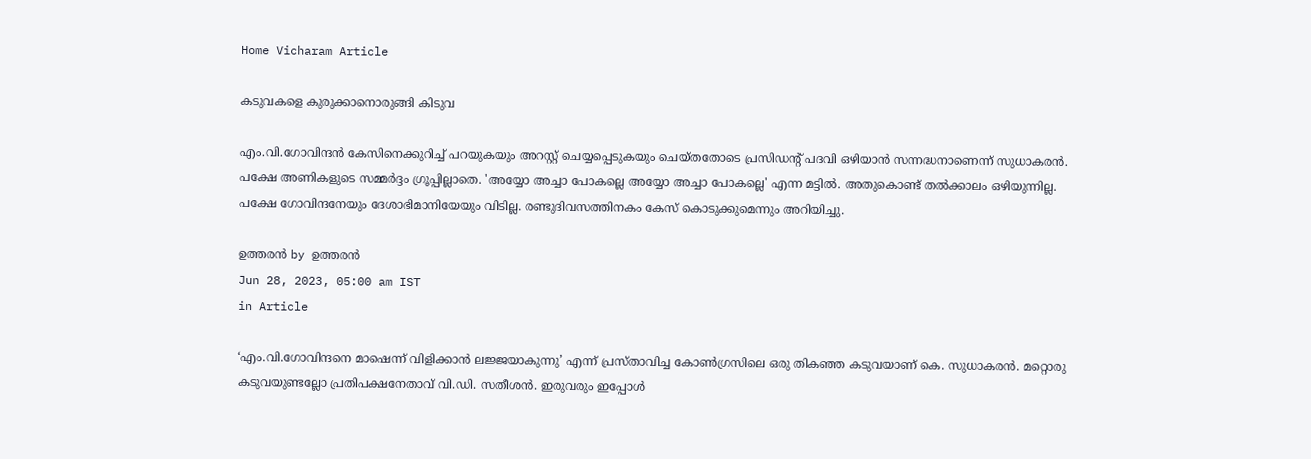Home Vicharam Article

കടുവകളെ കുരുക്കാനൊരുങ്ങി കിടുവ

എം.വി.ഗോവിന്ദന്‍ കേസിനെക്കുറിച്ച് പറയുകയും അറസ്റ്റ് ചെയ്യപ്പെടുകയും ചെയ്തതോടെ പ്രസിഡന്റ് പദവി ഒഴിയാന്‍ സന്നദ്ധനാണെന്ന് സുധാകരന്‍. പക്ഷേ അണികളുടെ സമ്മര്‍ദ്ദം ഗ്രൂപ്പില്ലാതെ. 'അയ്യോ അച്ചാ പോകല്ലെ അയ്യോ അച്ചാ പോകല്ലെ' എന്ന മട്ടില്‍. അതുകൊണ്ട് തല്‍ക്കാലം ഒഴിയുന്നില്ല. പക്ഷേ ഗോവിന്ദനേയും ദേശാഭിമാനിയേയും വിടില്ല. രണ്ടുദിവസത്തിനകം കേസ് കൊടുക്കുമെന്നും അറിയിച്ചു.

ഉത്തരന്‍ by ഉത്തരന്‍
Jun 28, 2023, 05:00 am IST
in Article

‘എം.വി.ഗോവിന്ദനെ മാഷെന്ന് വിളിക്കാന്‍ ലജ്ജയാകുന്നു’ എന്ന് പ്രസ്താവിച്ച കോണ്‍ഗ്രസിലെ ഒരു തികഞ്ഞ കടുവയാണ് കെ. സുധാകരന്‍. മറ്റൊരു കടുവയുണ്ടല്ലോ പ്രതിപക്ഷനേതാവ് വി.ഡി. സതീശന്‍. ഇരുവരും ഇപ്പോള്‍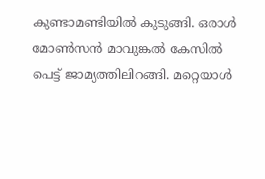കുണ്ടാമണ്ടിയില്‍ കുടുങ്ങി. ഒരാള്‍ മോണ്‍സന്‍ മാവുങ്കല്‍ കേസില്‍ പെട്ട് ജാമ്യത്തിലിറങ്ങി. മറ്റെയാള്‍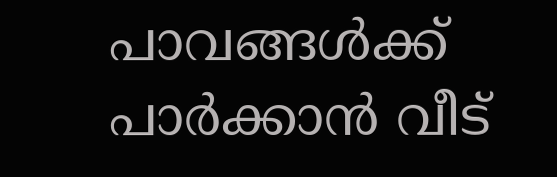പാവങ്ങള്‍ക്ക് പാര്‍ക്കാന്‍ വീട്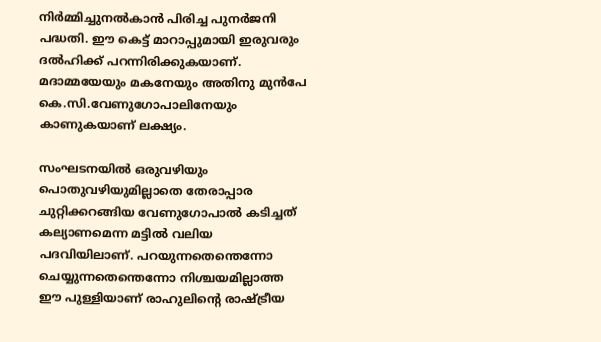നിര്‍മ്മിച്ചുനല്‍കാന്‍ പിരിച്ച പുനര്‍ജനി പദ്ധതി. ഈ കെട്ട് മാറാപ്പുമായി ഇരുവരും ദല്‍ഹിക്ക് പറന്നിരിക്കുകയാണ്. മദാമ്മയേയും മകനേയും അതിനു മുന്‍പേ കെ.സി.വേണുഗോപാലിനേയും കാണുകയാണ് ലക്ഷ്യം.

സംഘടനയില്‍ ഒരുവഴിയും പൊതുവഴിയുമില്ലാതെ തേരാപ്പാര ചുറ്റിക്കറങ്ങിയ വേണുഗോപാല്‍ കടിച്ചത് കല്യാണമെന്ന മട്ടില്‍ വലിയ പദവിയിലാണ്. പറയുന്നതെന്തെന്നോ ചെയ്യുന്നതെന്തെന്നോ നിശ്ചയമില്ലാത്ത ഈ പുള്ളിയാണ് രാഹുലിന്റെ രാഷ്‌ട്രീയ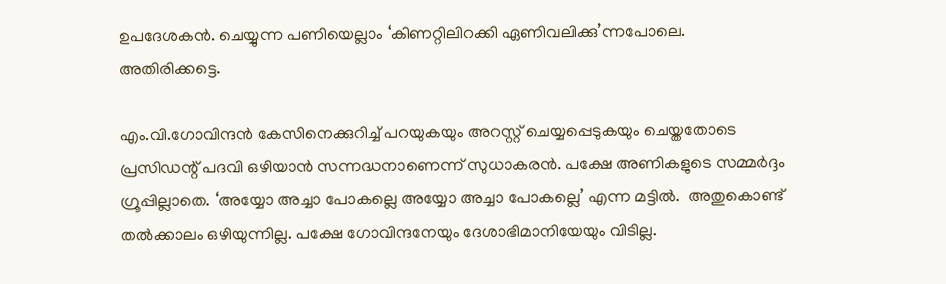ഉപദേശകന്‍. ചെയ്യുന്ന പണിയെല്ലാം ‘കിണറ്റിലിറക്കി ഏണിവലിക്കു’ന്നപോലെ. അതിരിക്കട്ടെ.

എം.വി.ഗോവിന്ദന്‍ കേസിനെക്കുറിച്ച് പറയുകയും അറസ്റ്റ് ചെയ്യപ്പെടുകയും ചെയ്തതോടെ പ്രസിഡന്റ് പദവി ഒഴിയാന്‍ സന്നദ്ധനാണെന്ന് സുധാകരന്‍. പക്ഷേ അണികളുടെ സമ്മര്‍ദ്ദം ഗ്രൂപ്പില്ലാതെ. ‘അയ്യോ അച്ചാ പോകല്ലെ അയ്യോ അച്ചാ പോകല്ലെ’ എന്ന മട്ടില്‍.  അതുകൊണ്ട് തല്‍ക്കാലം ഒഴിയുന്നില്ല. പക്ഷേ ഗോവിന്ദനേയും ദേശാഭിമാനിയേയും വിടില്ല.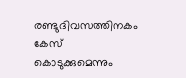രണ്ടുദിവസത്തിനകം കേസ് കൊടുക്കുമെന്നും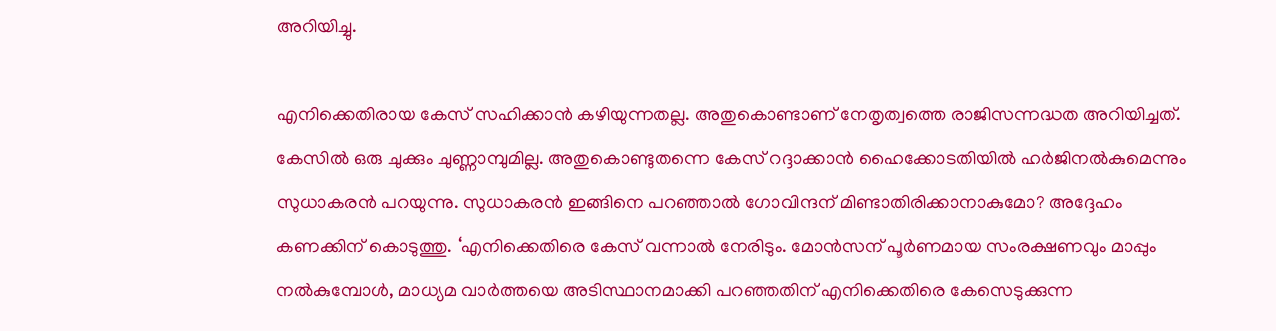അറിയിച്ചു.

എനിക്കെതിരായ കേസ് സഹിക്കാന്‍ കഴിയുന്നതല്ല. അതുകൊണ്ടാണ് നേതൃത്വത്തെ രാജിസന്നദ്ധത അറിയിച്ചത്. കേസില്‍ ഒരു ചുക്കും ചുണ്ണാമ്പുമില്ല. അതുകൊണ്ടുതന്നെ കേസ് റദ്ദാക്കാന്‍ ഹൈക്കോടതിയില്‍ ഹര്‍ജിനല്‍കുമെന്നും സുധാകരന്‍ പറയുന്നു. സുധാകരന്‍ ഇങ്ങിനെ പറഞ്ഞാല്‍ ഗോവിന്ദന് മിണ്ടാതിരിക്കാനാകുമോ? അദ്ദേഹം കണക്കിന് കൊടുത്തു. ‘എനിക്കെതിരെ കേസ് വന്നാല്‍ നേരിടും. മോന്‍സന് പൂര്‍ണമായ സംരക്ഷണവും മാപ്പും നല്‍കുമ്പോള്‍, മാധ്യമ വാര്‍ത്തയെ അടിസ്ഥാനമാക്കി പറഞ്ഞതിന് എനിക്കെതിരെ കേസെടുക്കുന്ന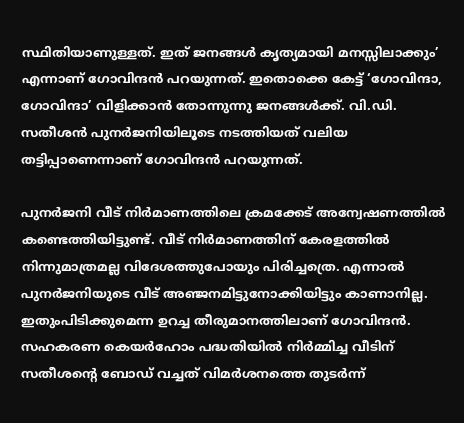സ്ഥിതിയാണുള്ളത്. ഇത് ജനങ്ങള്‍ കൃത്യമായി മനസ്സിലാക്കും’ എന്നാണ് ഗോവിന്ദന്‍ പറയുന്നത്. ഇതൊക്കെ കേട്ട് ‘ഗോവിന്ദാ, ഗോവിന്ദാ’ വിളിക്കാന്‍ തോന്നുന്നു ജനങ്ങള്‍ക്ക്. വി.ഡി. സതീശന്‍ പുനര്‍ജനിയിലൂടെ നടത്തിയത് വലിയ തട്ടിപ്പാണെന്നാണ് ഗോവിന്ദന്‍ പറയുന്നത്.

പുനര്‍ജനി വീട് നിര്‍മാണത്തിലെ ക്രമക്കേട് അന്വേഷണത്തില്‍ കണ്ടെത്തിയിട്ടുണ്ട്. വീട് നിര്‍മാണത്തിന് കേരളത്തില്‍ നിന്നുമാത്രമല്ല വിദേശത്തുപോയും പിരിച്ചത്രെ. എന്നാല്‍ പുനര്‍ജനിയുടെ വീട് അഞ്ജനമിട്ടുനോക്കിയിട്ടും കാണാനില്ല. ഇതുംപിടിക്കുമെന്ന ഉറച്ച തീരുമാനത്തിലാണ് ഗോവിന്ദന്‍. സഹകരണ കെയര്‍ഹോം പദ്ധതിയില്‍ നിര്‍മ്മിച്ച വീടിന് സതീശന്റെ ബോഡ് വച്ചത് വിമര്‍ശനത്തെ തുടര്‍ന്ന്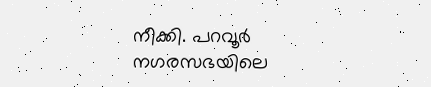നീക്കി. പറവൂര്‍ നഗരസഭയിലെ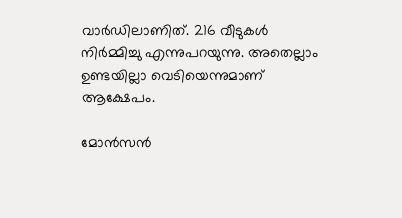വാര്‍ഡിലാണിത്. 216 വീടുകള്‍ നിര്‍മ്മിച്ചു എന്നുപറയുന്നു. അതെല്ലാം ഉണ്ടയില്ലാ വെടിയെന്നുമാണ് ആക്ഷേപം.

മോന്‍സന്‍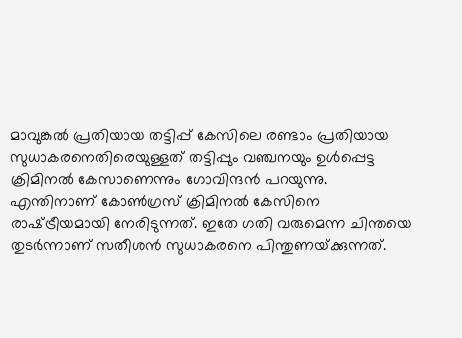മാവുങ്കല്‍ പ്രതിയായ തട്ടിപ്പ് കേസിലെ രണ്ടാം പ്രതിയായ സുധാകരനെതിരെയുള്ളത് തട്ടിപ്പും വഞ്ചനയും ഉള്‍പ്പെട്ട ക്രിമിനല്‍ കേസാണെന്നും ഗോവിന്ദന്‍ പറയുന്നു. എന്തിനാണ് കോണ്‍ഗ്രസ് ക്രിമിനല്‍ കേസിനെ രാഷ്‌ട്രീയമായി നേരിടുന്നത്. ഇതേ ഗതി വരുമെന്ന ചിന്തയെ തുടര്‍ന്നാണ് സതീശന്‍ സുധാകരനെ പിന്തുണയ്‌ക്കുന്നത്.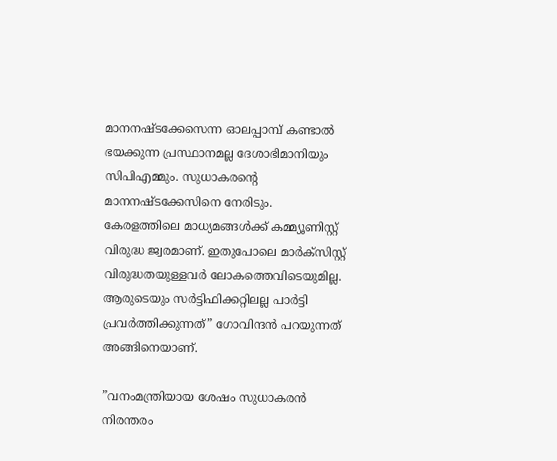മാനനഷ്ടക്കേസെന്ന ഓലപ്പാമ്പ് കണ്ടാല്‍ ഭയക്കുന്ന പ്രസ്ഥാനമല്ല ദേശാഭിമാനിയും സിപിഎമ്മും. സുധാകരന്റെ മാനനഷ്ടക്കേസിനെ നേരിടും. കേരളത്തിലെ മാധ്യമങ്ങള്‍ക്ക് കമ്മ്യൂണിസ്റ്റ് വിരുദ്ധ ജ്വരമാണ്. ഇതുപോലെ മാര്‍ക്‌സിസ്റ്റ് വിരുദ്ധതയുള്ളവര്‍ ലോകത്തെവിടെയുമില്ല. ആരുടെയും സര്‍ട്ടിഫിക്കറ്റിലല്ല പാര്‍ട്ടി പ്രവര്‍ത്തിക്കുന്നത്” ഗോവിന്ദന്‍ പറയുന്നത് അങ്ങിനെയാണ്.

”വനംമന്ത്രിയായ ശേഷം സുധാകരന്‍ നിരന്തരം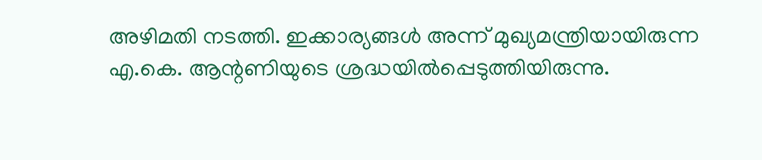അഴിമതി നടത്തി. ഇക്കാര്യങ്ങള്‍ അന്ന് മുഖ്യമന്ത്രിയായിരുന്ന എ.കെ. ആന്റണിയുടെ ശ്രദ്ധയില്‍പ്പെടുത്തിയിരുന്നു.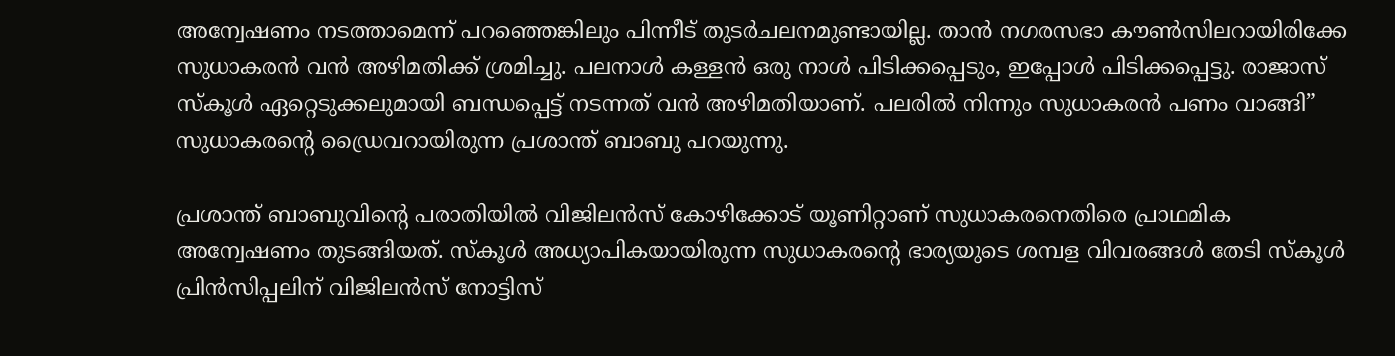അന്വേഷണം നടത്താമെന്ന് പറഞ്ഞെങ്കിലും പിന്നീട് തുടര്‍ചലനമുണ്ടായില്ല. താന്‍ നഗരസഭാ കൗണ്‍സിലറായിരിക്കേ സുധാകരന്‍ വന്‍ അഴിമതിക്ക് ശ്രമിച്ചു. പലനാള്‍ കള്ളന്‍ ഒരു നാള്‍ പിടിക്കപ്പെടും, ഇപ്പോള്‍ പിടിക്കപ്പെട്ടു. രാജാസ് സ്‌കൂള്‍ ഏറ്റെടുക്കലുമായി ബന്ധപ്പെട്ട് നടന്നത് വന്‍ അഴിമതിയാണ്. പലരില്‍ നിന്നും സുധാകരന്‍ പണം വാങ്ങി” സുധാകരന്റെ ഡ്രൈവറായിരുന്ന പ്രശാന്ത് ബാബു പറയുന്നു.

പ്രശാന്ത് ബാബുവിന്റെ പരാതിയില്‍ വിജിലന്‍സ് കോഴിക്കോട് യൂണിറ്റാണ് സുധാകരനെതിരെ പ്രാഥമിക അന്വേഷണം തുടങ്ങിയത്. സ്‌കൂള്‍ അധ്യാപികയായിരുന്ന സുധാകരന്റെ ഭാര്യയുടെ ശമ്പള വിവരങ്ങള്‍ തേടി സ്‌കൂള്‍ പ്രിന്‍സിപ്പലിന് വിജിലന്‍സ് നോട്ടിസ്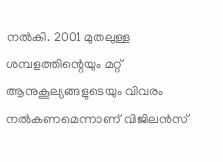നല്‍കി. 2001 മുതലുള്ള ശമ്പളത്തിന്റെയും മറ്റ് ആനുകൂല്യങ്ങളുടെയും വിവരം നല്‍കണമെന്നാണ് വിജിലന്‍സ്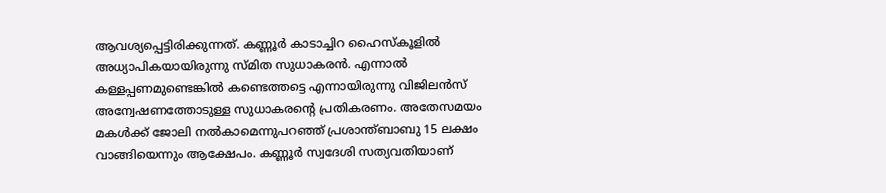ആവശ്യപ്പെട്ടിരിക്കുന്നത്. കണ്ണൂര്‍ കാടാച്ചിറ ഹൈസ്‌കൂളില്‍ അധ്യാപികയായിരുന്നു സ്മിത സുധാകരന്‍. എന്നാല്‍ കള്ളപ്പണമുണ്ടെങ്കില്‍ കണ്ടെത്തട്ടെ എന്നായിരുന്നു വിജിലന്‍സ് അന്വേഷണത്തോടുള്ള സുധാകരന്റെ പ്രതികരണം. അതേസമയം മകള്‍ക്ക് ജോലി നല്‍കാമെന്നുപറഞ്ഞ് പ്രശാന്ത്ബാബു 15 ലക്ഷം വാങ്ങിയെന്നും ആക്ഷേപം. കണ്ണൂര്‍ സ്വദേശി സത്യവതിയാണ്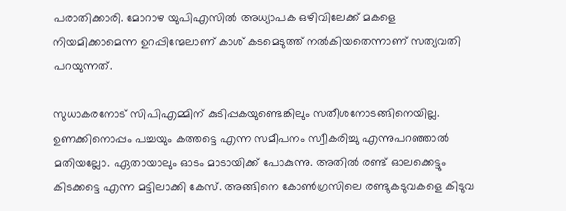പരാതിക്കാരി. മോറാഴ യുപിഎസില്‍ അധ്യാപക ഒഴിവിലേക്ക് മകളെ നിയമിക്കാമെന്ന ഉറപ്പിന്മേലാണ് കാശ് കടമെടുത്ത് നല്‍കിയതെന്നാണ് സത്യവതി പറയുന്നത്.

സുധാകരനോട് സിപിഎമ്മിന് കുടിപ്പകയുണ്ടെങ്കിലും സതീശനോടങ്ങിനെയില്ല. ഉണക്കിനൊപ്പം പച്ചയും കത്തട്ടെ എന്ന സമീപനം സ്വീകരിച്ചു എന്നുപറഞ്ഞാല്‍ മതിയല്ലോ. ഏതായാലും ഓടം മാടായിക്ക് പോകുന്നു. അതില്‍ രണ്ട് ഓലക്കെട്ടും കിടക്കട്ടെ എന്ന മട്ടിലാക്കി കേസ്. അങ്ങിനെ കോണ്‍ഗ്രസിലെ രണ്ടുകടുവകളെ കിടുവ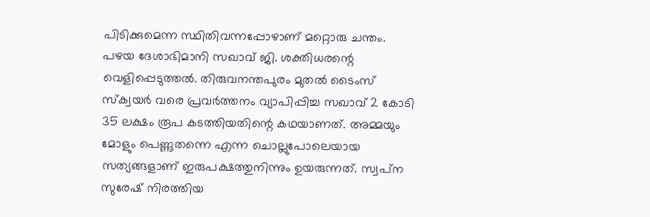പിടിക്കുമെന്ന സ്ഥിതിവന്നപ്പോഴാണ് മറ്റൊരു ചന്തം. പഴയ ദേശാഭിമാനി സഖാവ് ജി. ശക്തിധരന്റെ വെളിപ്പെടുത്തല്‍. തിരുവനന്തപുരം മുതല്‍ ടൈംസ് സ്‌ക്വയര്‍ വരെ പ്രവര്‍ത്തനം വ്യാപിപ്പിച്ച സഖാവ് 2 കോടി 35 ലക്ഷം രൂപ കടത്തിയതിന്റെ കഥയാണത്. അമ്മയും മോളും പെണ്ണുതന്നെ എന്ന ചൊല്ലുപോലെയായ സത്യങ്ങളാണ് ഇരുപക്ഷത്തുനിന്നും ഉയരുന്നത്. സ്വപ്‌ന സുരേഷ് നിരത്തിയ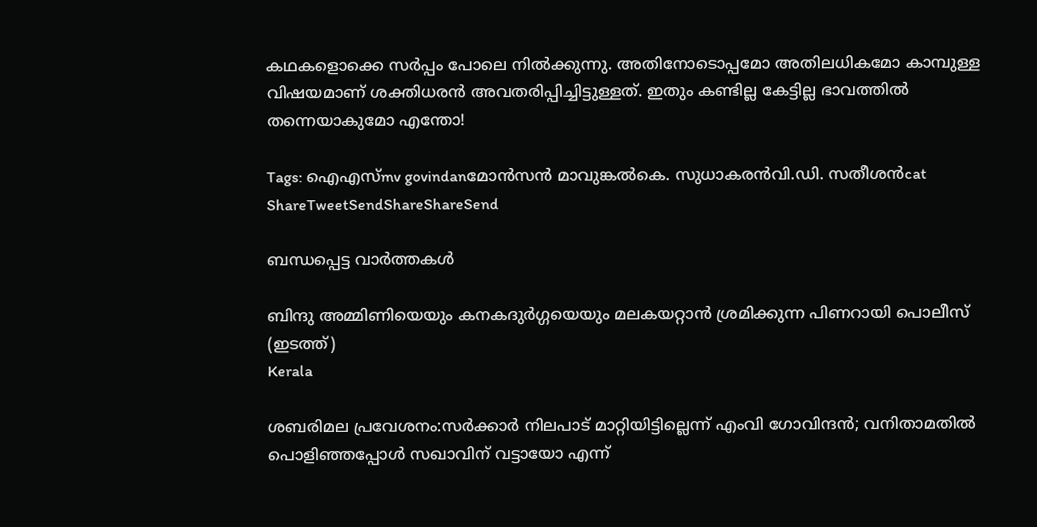കഥകളൊക്കെ സര്‍പ്പം പോലെ നില്‍ക്കുന്നു. അതിനോടൊപ്പമോ അതിലധികമോ കാമ്പുള്ള വിഷയമാണ് ശക്തിധരന്‍ അവതരിപ്പിച്ചിട്ടുള്ളത്. ഇതും കണ്ടില്ല കേട്ടില്ല ഭാവത്തില്‍ തന്നെയാകുമോ എന്തോ!

Tags: ഐഎസ്mv govindanമോന്‍സന്‍ മാവുങ്കല്‍കെ. സുധാകരന്‍വി.ഡി. സതീശന്‍cat
ShareTweetSendShareShareSend

ബന്ധപ്പെട്ട വാര്‍ത്തകള്‍

ബിന്ദു അമ്മിണിയെയും കനകദുര്‍ഗ്ഗയെയും മലകയറ്റാന്‍ ശ്രമിക്കുന്ന പിണറായി പൊലീസ് (ഇടത്ത്)
Kerala

ശബരിമല പ്രവേശനം:സർക്കാർ നിലപാട് മാറ്റിയിട്ടില്ലെന്ന് എംവി ഗോവിന്ദൻ; വനിതാമതില്‍ പൊളിഞ്ഞപ്പോള്‍ സഖാവിന് വട്ടായോ എന്ന്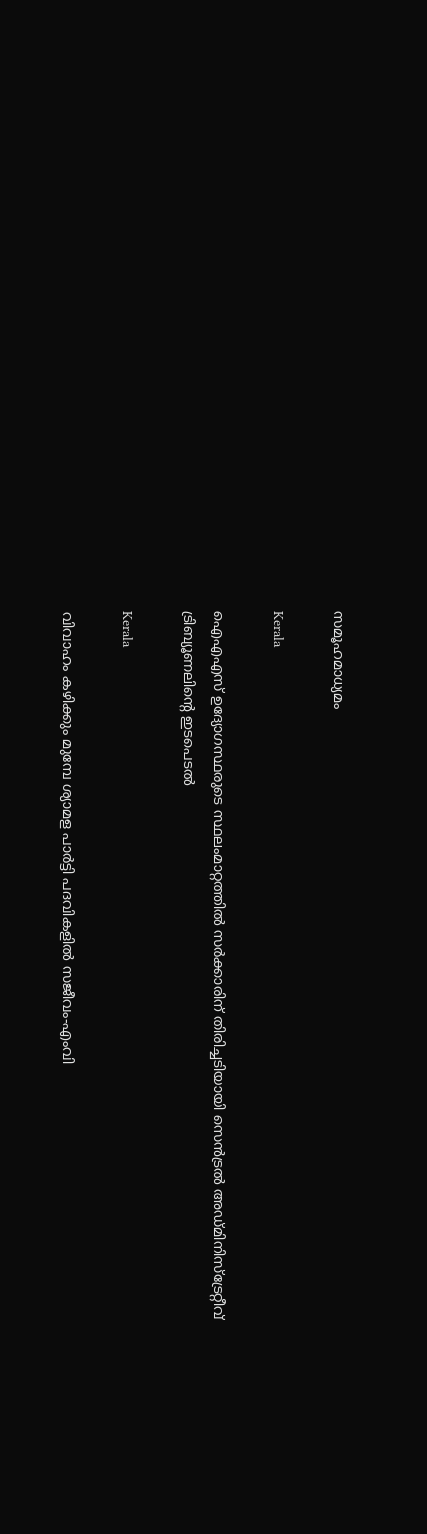സമൂഹമാധ്യമം

Kerala

ഐഎഎസ് ഉദ്യോഗസ്ഥരുടെ സ്ഥലംമാറ്റത്തില്‍ സര്‍ക്കാരിന് തിരിച്ചടിയായി സെന്‍ട്രല്‍ അഡ്മിനിസ്‌ട്രേറ്റീവ് ട്രിബ്യൂണലിന്റെ ഇടപെടല്‍

Kerala

വിവാഹം കഴിക്കും മുമ്പേ ശ്യാമള പാര്‍ട്ടി പദവികളില്‍ സജീവം-എംവി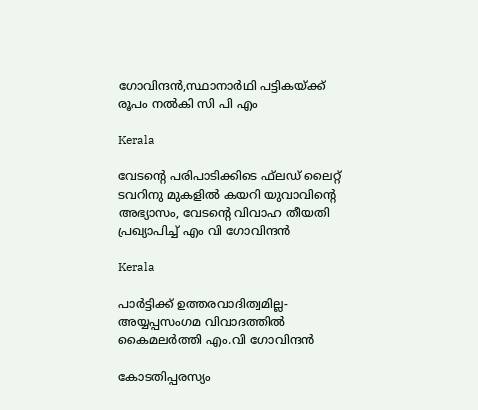ഗോവിന്ദന്‍,സ്ഥാനാര്‍ഥി പട്ടികയ്‌ക്ക് രൂപം നല്‍കി സി പി എം

Kerala

വേടന്റെ പരിപാടിക്കിടെ ഫ്‌ലഡ് ലൈറ്റ് ടവറിനു മുകളില്‍ കയറി യുവാവിന്റെ അഭ്യാസം, വേടന്റെ വിവാഹ തീയതി പ്രഖ്യാപിച്ച് എം വി ഗോവിന്ദന്‍

Kerala

പാർട്ടിക്ക് ഉത്തരവാദിത്വമില്ല- അയ്യപ്പസംഗമ വിവാദത്തിൽ കൈമലർത്തി എം.വി ഗോവിന്ദൻ

കോടതിപ്പരസ്യം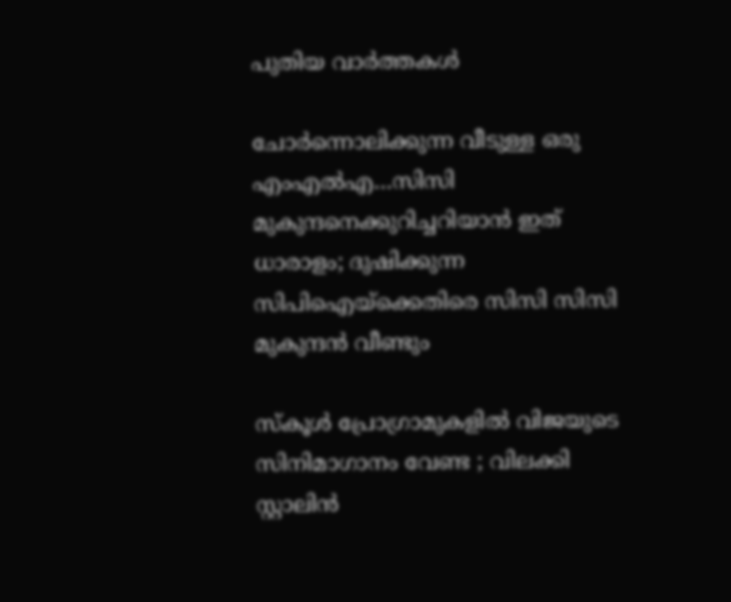പുതിയ വാര്‍ത്തകള്‍

ചോര്‍ന്നൊലിക്കുന്ന വീടുള്ള ഒരു എംഎല്‍എ…സിസി മുകുന്ദനെക്കുറിച്ചറിയാന്‍ ഇത് ധാരാളം; ദുഷിക്കുന്ന സിപിഐയ്‌ക്കെതിരെ സിസി സിസി മുകുന്ദന്‍ വീണ്ടും

സ്കൂൾ പ്രോഗ്രാമുകളിൽ വിജയുടെ സിനിമാഗാനം വേണ്ട ; വിലക്കി സ്റ്റാലിൻ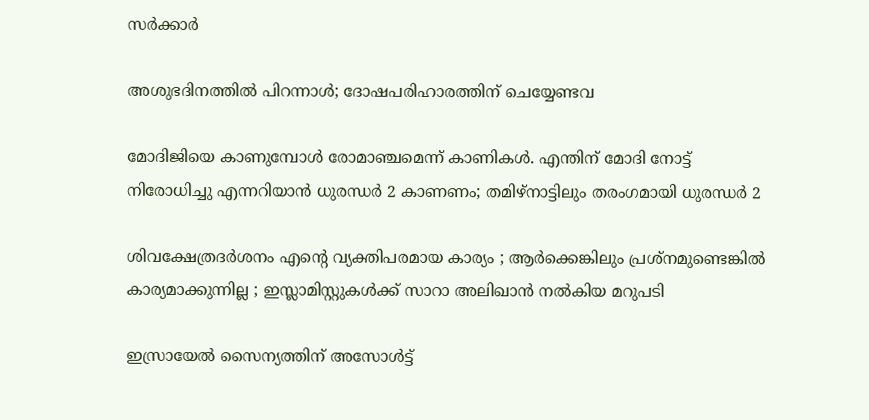സർക്കാർ

അശുഭദിനത്തിൽ പിറന്നാൾ; ദോഷപരിഹാരത്തിന് ചെയ്യേണ്ടവ

മോദിജിയെ കാണുമ്പോള്‍ രോമാഞ്ചമെന്ന് കാണികള്‍. എന്തിന് മോദി നോട്ട് നിരോധിച്ചു എന്നറിയാന്‍ ധുരന്ധര്‍ 2 കാണണം; തമിഴ്നാട്ടിലും തരംഗമായി ധുരന്ധര്‍ 2

ശിവക്ഷേത്രദർശനം എന്റെ വ്യക്തിപരമായ കാര്യം ; ആർക്കെങ്കിലും പ്രശ്‌നമുണ്ടെങ്കിൽ കാര്യമാക്കുന്നില്ല ; ഇസ്ലാമിസ്റ്റുകൾക്ക് സാറാ അലിഖാൻ നൽകിയ മറുപടി

ഇസ്രായേൽ സൈന്യത്തിന് അസോൾട്ട്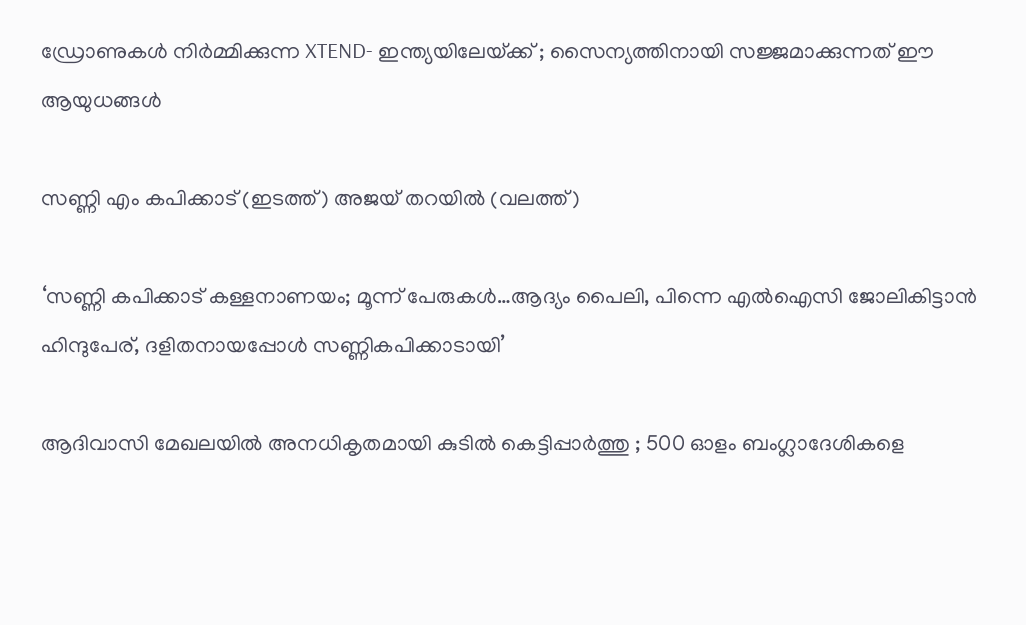ഡ്രോണുകൾ നിർമ്മിക്കുന്ന XTEND- ഇന്ത്യയിലേയ്‌ക്ക് ; സൈന്യത്തിനായി സജ്ജമാക്കുന്നത് ഈ ആയുധങ്ങൾ

സണ്ണി എം കപിക്കാട് (ഇടത്ത്) അജയ് തറയില്‍ (വലത്ത്)

‘സണ്ണി കപിക്കാട് കള്ളനാണയം; മൂന്ന് പേരുകള്‍…ആദ്യം പൈലി, പിന്നെ എല്‍ഐസി ജോലികിട്ടാന്‍ ഹിന്ദുപേര്, ദളിതനായപ്പോള്‍ സണ്ണികപിക്കാടായി’

ആദിവാസി മേഖലയിൽ അനധികൃതമായി കുടിൽ കെട്ടിപ്പാർത്തു ; 500 ഓളം ബംഗ്ലാദേശികളെ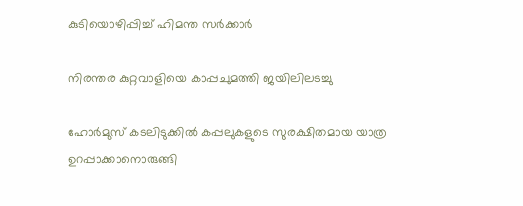കുടിയൊഴിപ്പിച്ച് ഹിമന്ത സർക്കാർ

നിരന്തര കുറ്റവാളിയെ കാപ്പചുമത്തി ജയിലിലടച്ചു

ഹോർമുസ് കടലിടുക്കിൽ കപ്പലുകളുടെ സുരക്ഷിതമായ യാത്ര ഉറപ്പാക്കാനൊരുങ്ങി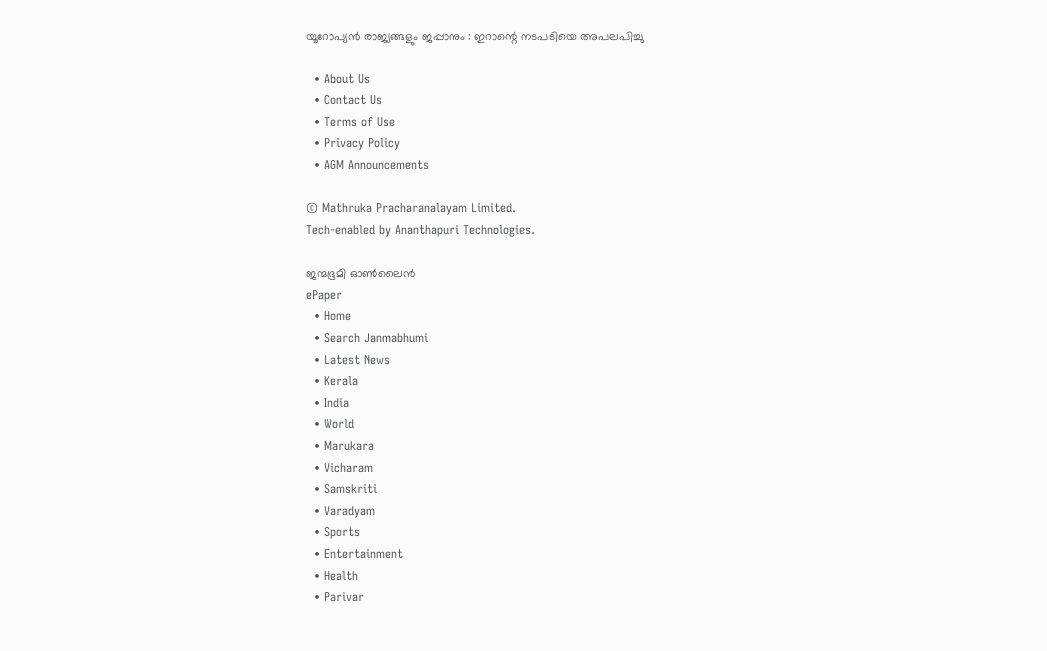യൂറോപ്യൻ രാജ്യങ്ങളും ജപ്പാനും : ഇറാന്റെ നടപടിയെ അപലപിച്ചു

  • About Us
  • Contact Us
  • Terms of Use
  • Privacy Policy
  • AGM Announcements

© Mathruka Pracharanalayam Limited.
Tech-enabled by Ananthapuri Technologies.

ജന്മഭൂമി ഓണ്‍ലൈന്‍
ePaper
  • Home
  • Search Janmabhumi
  • Latest News
  • Kerala
  • India
  • World
  • Marukara
  • Vicharam
  • Samskriti
  • Varadyam
  • Sports
  • Entertainment
  • Health
  • Parivar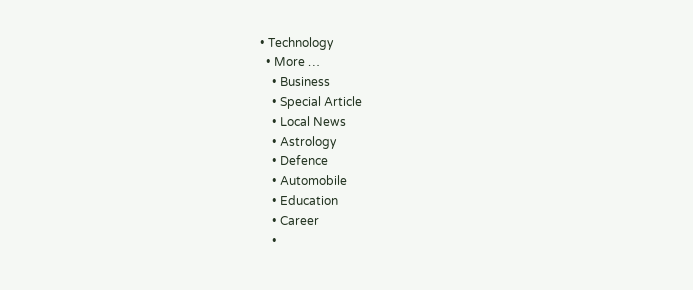• Technology
  • More …
    • Business
    • Special Article
    • Local News
    • Astrology
    • Defence
    • Automobile
    • Education
    • Career
    •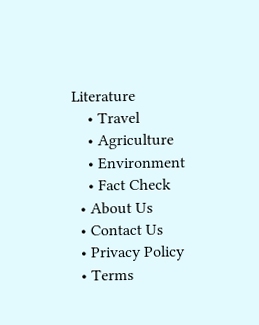Literature
    • Travel
    • Agriculture
    • Environment
    • Fact Check
  • About Us
  • Contact Us
  • Privacy Policy
  • Terms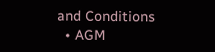and Conditions
  • AGM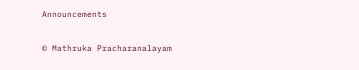Announcements

© Mathruka Pracharanalayam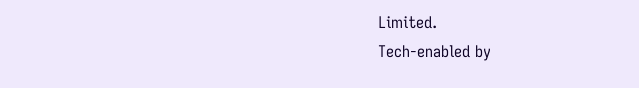Limited.
Tech-enabled by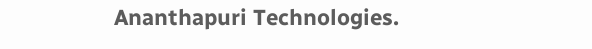Ananthapuri Technologies.